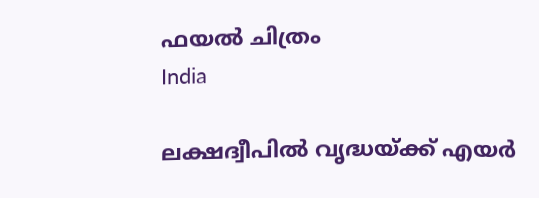ഫയല്‍ ചിത്രം
India

ലക്ഷദ്വീപില്‍ വൃദ്ധയ്ക്ക് എയര്‍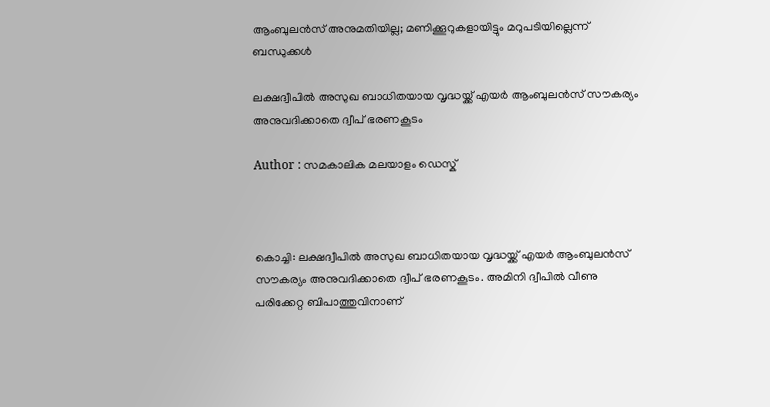ആംബുലന്‍സ് അനുമതിയില്ല; മണിക്കൂറുകളായിട്ടും മറുപടിയില്ലെന്ന് ബന്ധുക്കള്‍

ലക്ഷദ്വീപില്‍ അസുഖ ബാധിതയായ വൃദ്ധയ്ക്ക് എയര്‍ ആംബുലന്‍സ് സൗകര്യം അനുവദിക്കാതെ ദ്വീപ് ഭരണകൂടം

Author : സമകാലിക മലയാളം ഡെസ്ക്



കൊച്ചി: ലക്ഷദ്വീപില്‍ അസുഖ ബാധിതയായ വൃദ്ധയ്ക്ക് എയര്‍ ആംബുലന്‍സ് സൗകര്യം അനുവദിക്കാതെ ദ്വീപ് ഭരണകൂടം. അമിനി ദ്വീപില്‍ വീണു പരിക്കേറ്റ ബിപാത്തുവിനാണ്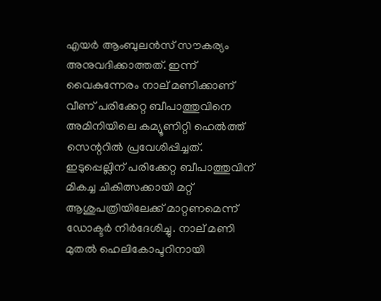എയര്‍ ആംബുലന്‍സ് സൗകര്യം അനുവദിക്കാത്തത്. ഇന്ന് വൈകുന്നേരം നാല് മണിക്കാണ് വീണ് പരിക്കേറ്റ ബീപാത്തുവിനെ അമിനിയിലെ കമ്യൂണിറ്റി ഹെല്‍ത്ത് സെന്ററില്‍ പ്രവേശിപ്പിച്ചത്. ഇടുപ്പെല്ലിന് പരിക്കേറ്റ ബീപാത്തുവിന് മികച്ച ചികിത്സക്കായി മറ്റ് ആശുപത്രിയിലേക്ക് മാറ്റണമെന്ന് ഡോക്ടര്‍ നിര്‍ദേശിച്ചു. നാല് മണി മുതല്‍ ഹെലികോപ്ടറിനായി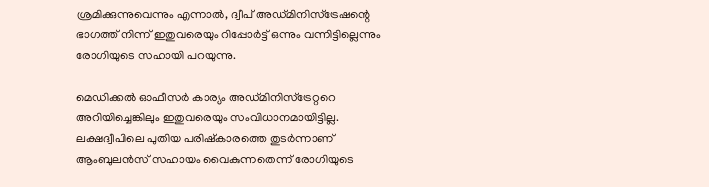ശ്രമിക്കുന്നുവെന്നും എന്നാല്‍, ദ്വീപ് അഡ്മിനിസ്‌ട്രേഷന്റെ ഭാഗത്ത് നിന്ന് ഇതുവരെയും റിപ്പോര്‍ട്ട് ഒന്നും വന്നിട്ടില്ലെന്നും രോഗിയുടെ സഹായി പറയുന്നു.

മെഡിക്കല്‍ ഓഫീസര്‍ കാര്യം അഡ്മിനിസ്‌ട്രേറ്ററെ അറിയിച്ചെങ്കിലും ഇതുവരെയും സംവിധാനമായിട്ടില്ല. ലക്ഷദ്വീപിലെ പുതിയ പരിഷ്‌കാരത്തെ തുടര്‍ന്നാണ് ആംബുലന്‍സ് സഹായം വൈകുന്നതെന്ന് രോഗിയുടെ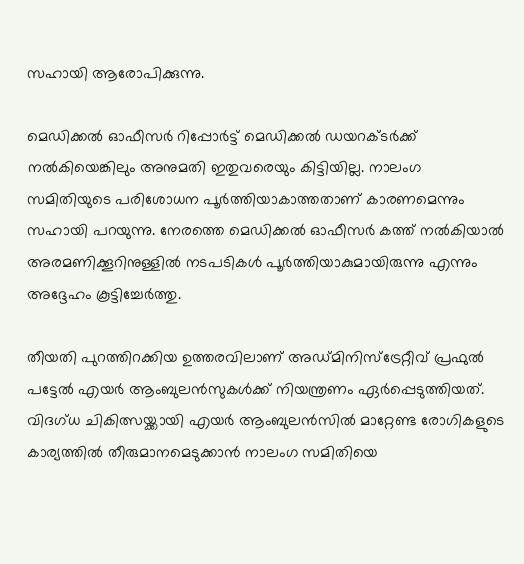സഹായി ആരോപിക്കുന്നു.

മെഡിക്കല്‍ ഓഫീസര്‍ റിപ്പോര്‍ട്ട് മെഡിക്കല്‍ ഡയറക്ടര്‍ക്ക് നല്‍കിയെങ്കിലും അനുമതി ഇതുവരെയും കിട്ടിയില്ല. നാലംഗ സമിതിയുടെ പരിശോധന പൂര്‍ത്തിയാകാത്തതാണ് കാരണമെന്നും സഹായി പറയുന്നു. നേരത്തെ മെഡിക്കല്‍ ഓഫീസര്‍ കത്ത് നല്‍കിയാല്‍ അരമണിക്കൂറിനുള്ളില്‍ നടപടികള്‍ പൂര്‍ത്തിയാകുമായിരുന്നു എന്നും അദ്ദേഹം കൂട്ടിച്ചേര്‍ത്തു.

തീയതി പുറത്തിറക്കിയ ഉത്തരവിലാണ് അഡ്മിനിസ്‌ട്രേറ്റീവ് പ്രഫുല്‍ പട്ടേല്‍ എയര്‍ ആംബുലന്‍സുകള്‍ക്ക് നിയന്ത്രണം ഏര്‍പ്പെടുത്തിയത്.
വിദഗ്ധ ചികിത്സയ്ക്കായി എയര്‍ ആംബുലന്‍സില്‍ മാറ്റേണ്ട രോഗികളുടെ കാര്യത്തില്‍ തീരുമാനമെടുക്കാന്‍ നാലംഗ സമിതിയെ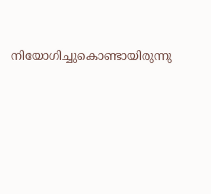നിയോഗിച്ചുകൊണ്ടായിരുന്നു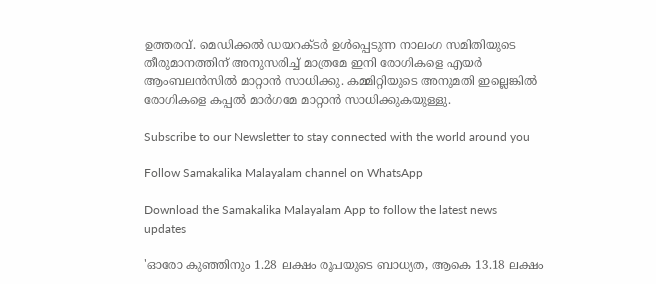ഉത്തരവ്. മെഡിക്കല്‍ ഡയറക്ടര്‍ ഉള്‍പ്പെടുന്ന നാലംഗ സമിതിയുടെ തീരുമാനത്തിന് അനുസരിച്ച് മാത്രമേ ഇനി രോഗികളെ എയര്‍ ആംബലന്‍സില്‍ മാറ്റാന്‍ സാധിക്കു. കമ്മിറ്റിയുടെ അനുമതി ഇല്ലെങ്കില്‍ രോഗികളെ കപ്പല്‍ മാര്‍ഗമേ മാറ്റാന്‍ സാധിക്കുകയുള്ളു.

Subscribe to our Newsletter to stay connected with the world around you

Follow Samakalika Malayalam channel on WhatsApp

Download the Samakalika Malayalam App to follow the latest news updates

'ഓരോ കുഞ്ഞിനും 1.28 ലക്ഷം രൂപയുടെ ബാധ്യത, ആകെ 13.18 ലക്ഷം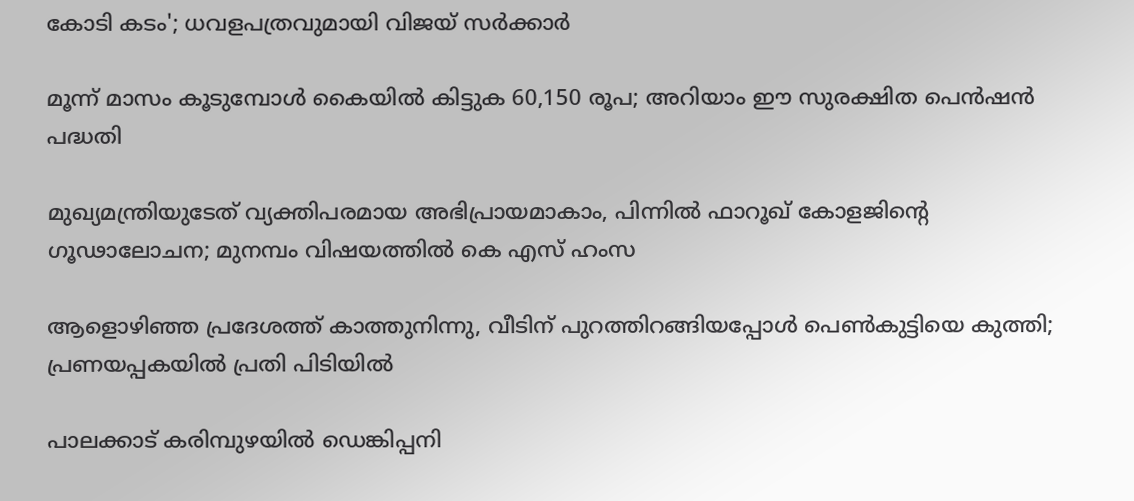കോടി കടം'; ധവളപത്രവുമായി വിജയ്‌ സർക്കാർ

മൂന്ന് മാസം കൂടുമ്പോള്‍ കൈയില്‍ കിട്ടുക 60,150 രൂപ; അറിയാം ഈ സുരക്ഷിത പെന്‍ഷന്‍ പദ്ധതി

മുഖ്യമന്ത്രിയുടേത് വ്യക്തിപരമായ അഭിപ്രായമാകാം, പിന്നിൽ ഫാറൂഖ് കോളജിന്റെ ഗൂഢാലോചന; മുനമ്പം വിഷയത്തിൽ കെ എസ് ഹംസ

ആളൊഴിഞ്ഞ പ്രദേശത്ത് കാത്തുനിന്നു, വീടിന് പുറത്തിറങ്ങിയപ്പോള്‍ പെണ്‍കുട്ടിയെ കുത്തി; പ്രണയപ്പകയില്‍ പ്രതി പിടിയില്‍

പാലക്കാട് കരിമ്പുഴയിൽ ഡെങ്കിപ്പനി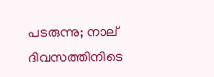പടരുന്നു; നാല് ദിവസത്തിനിടെ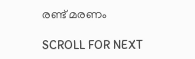രണ്ട് മരണം

SCROLL FOR NEXT